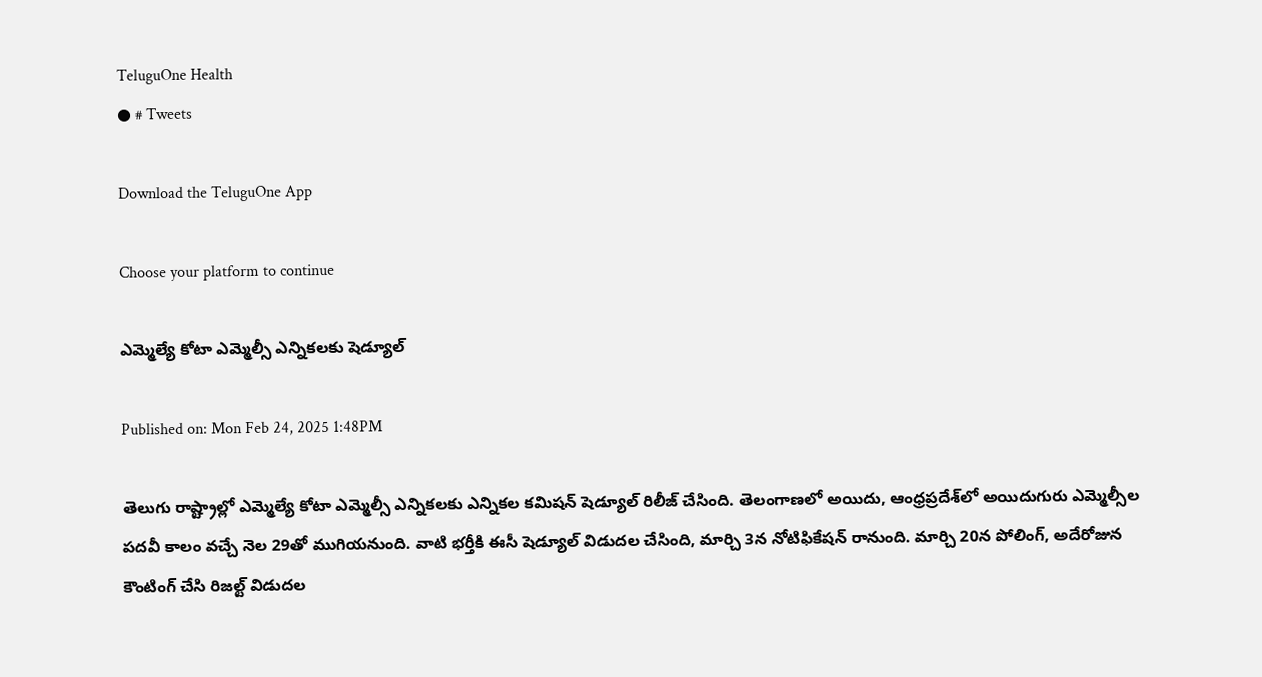TeluguOne Health
● # Tweets

Download the TeluguOne App

Choose your platform to continue

ఎమ్మెల్యే కోటా ఎమ్మెల్సీ ఎన్నికలకు షెడ్యూల్

Published on: Mon Feb 24, 2025 1:48PM

తెలుగు రాష్ట్రాల్లో ఎమ్మెల్యే కోటా ఎమ్మెల్సీ ఎన్నికలకు ఎన్నికల కమిషన్ షెడ్యూల్ రిలీజ్ చేసింది. తెలంగాణలో అయిదు, ఆంధ్రప్రదేశ్‌లో అయిదుగురు ఎమ్మెల్సీల పదవీ కాలం వచ్చే నెల 29తో ముగియనుంది. వాటి భర్తీకి ఈసీ షెడ్యూల్ విడుదల చేసింది, మార్చి 3న నోటిఫికేషన్ రానుంది. మార్చి 20న పోలింగ్, అదేరోజున కౌంటింగ్ చేసి రిజల్ట్ విడుదల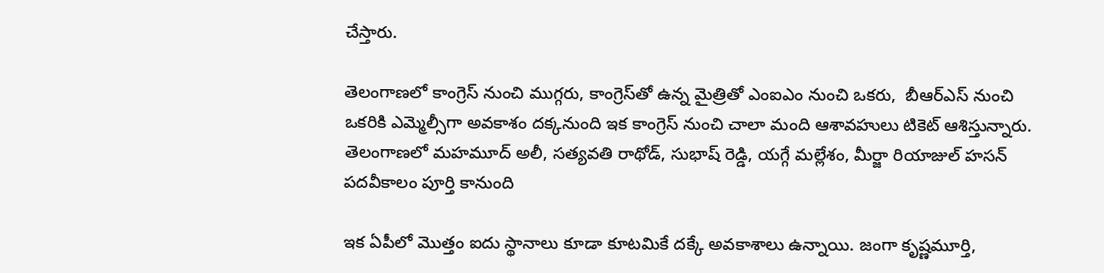చేస్తారు.

తెలంగాణలో కాంగ్రెస్ నుంచి ముగ్గరు, కాంగ్రెస్‌తో ఉన్న మైత్రితో ఎంఐఎం నుంచి ఒకరు,  బీఆర్ఎస్ నుంచి ఒకరికి ఎమ్మెల్సీగా అవకాశం దక్కనుంది ఇక కాంగ్రెస్ నుంచి చాలా మంది ఆశావహులు టికెట్ ఆశిస్తున్నారు. తెలంగాణలో మహమూద్ అలీ, సత్యవతి రాథోడ్, సుభాష్ రెడ్డి, యగ్గే మల్లేశం, మీర్జా రియాజుల్ హసన్ పదవీకాలం పూర్తి కానుంది

ఇక ఏపీలో మొత్తం ఐదు స్థానాలు కూడా కూటమికే దక్కే అవకాశాలు ఉన్నాయి. జంగా కృష్ణమూర్తి,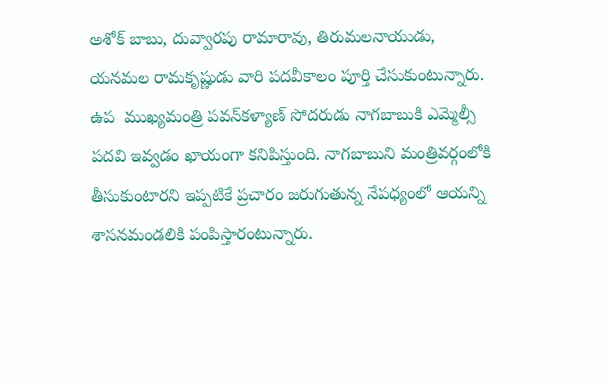అశోక్ బాబు, దువ్వారపు రామారావు, తిరుమలనాయుడు, యనమల రామకృష్ణుడు వారి పదవీకాలం పూర్తి చేసుకుంటున్నారు. ఉప  ముఖ్యమంత్రి పవన్‌కళ్యాణ్ సోదరుడు నాగబాబుకి ఎమ్మెల్సీ పదవి ఇవ్వడం ఖాయంగా కనిపిస్తుంది. నాగబాబుని మంత్రివర్గంలోకి  తీసుకుంటారని ఇప్పటికే ప్రచారం జరుగుతున్న నేపధ్యంలో ఆయన్ని శాసనమండలికి పంపిస్తారంటున్నారు.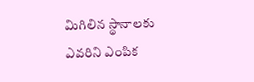మిగిలిన స్థానాలకు ఎవరిని ఎంపిక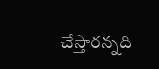చేస్తారన్నది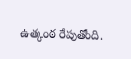ఉత్కంఠ రేపుతోంది.